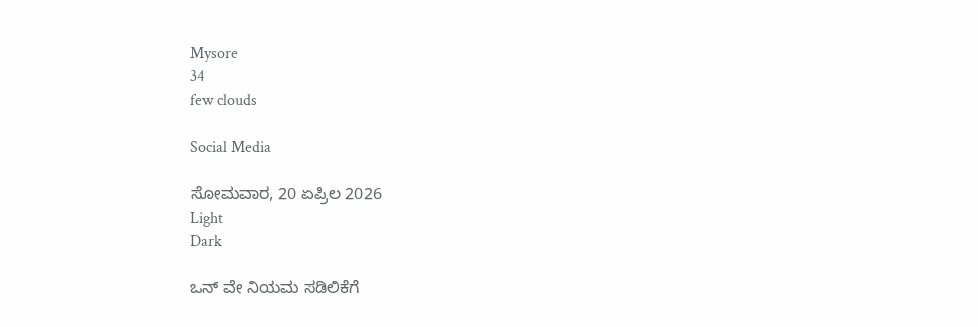Mysore
34
few clouds

Social Media

ಸೋಮವಾರ, 20 ಏಪ್ರಿಲ 2026
Light
Dark

ಒನ್ ವೇ ನಿಯಮ ಸಡಿಲಿಕೆಗೆ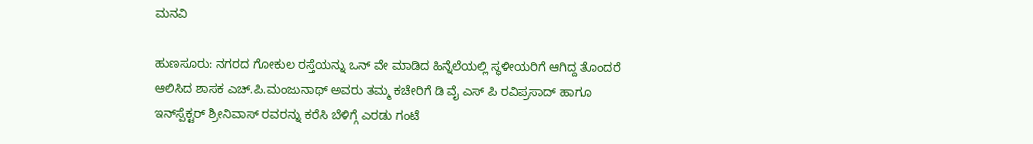ಮನವಿ

ಹುಣಸೂರು: ನಗರದ ಗೋಕುಲ ರಸ್ತೆಯನ್ನು ಒನ್ ವೇ ಮಾಡಿದ ಹಿನ್ನೆಲೆಯಲ್ಲಿ ಸ್ಥಳೀಯರಿಗೆ ಆಗಿದ್ದ ತೊಂದರೆ ಆಲಿಸಿದ ಶಾಸಕ ಎಚ್.ಪಿ.ಮಂಜುನಾಥ್ ಅವರು ತಮ್ಮ ಕಚೇರಿಗೆ ಡಿ ವೈ ಎಸ್ ಪಿ ರವಿಪ್ರಸಾದ್ ಹಾಗೂ ಇನ್‌ಸ್ಪೆಕ್ಟರ್ ಶ್ರೀನಿವಾಸ್ ರವರನ್ನು ಕರೆಸಿ ಬೆಳಿಗ್ಗೆ ಎರಡು ಗಂಟೆ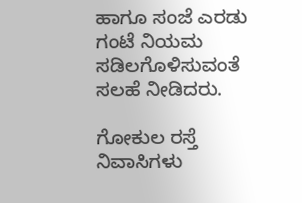ಹಾಗೂ ಸಂಜೆ ಎರಡು ಗಂಟೆ ನಿಯಮ ಸಡಿಲಗೊಳಿಸುವಂತೆ ಸಲಹೆ ನೀಡಿದರು.

ಗೋಕುಲ ರಸ್ತೆ ನಿವಾಸಿಗಳು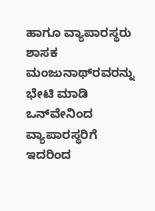ಹಾಗೂ ವ್ಯಾಪಾರಸ್ಥರು ಶಾಸಕ ಮಂಜುನಾಥ್‌ರವರನ್ನು ಭೇಟಿ ಮಾಡಿ ಒನ್‌ವೇನಿಂದ ವ್ಯಾಪಾರಸ್ಥರಿಗೆ ಇದರಿಂದ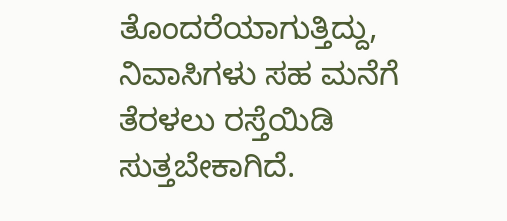ತೊಂದರೆಯಾಗುತ್ತಿದ್ದು, ನಿವಾಸಿಗಳು ಸಹ ಮನೆಗೆ ತೆರಳಲು ರಸ್ತೆಯಿಡಿ ಸುತ್ತಬೇಕಾಗಿದೆ.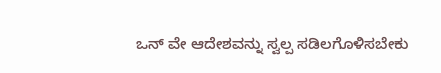ಒನ್ ವೇ ಆದೇಶವನ್ನು ಸ್ವಲ್ಪ ಸಡಿಲಗೊಳಿಸಬೇಕು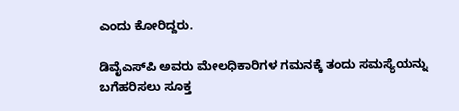ಎಂದು ಕೋರಿದ್ದರು.

ಡಿವೈಎಸ್‌ಪಿ ಅವರು ಮೇಲಧಿಕಾರಿಗಳ ಗಮನಕ್ಕೆ ತಂದು ಸಮಸ್ಯೆಯನ್ನು ಬಗೆಹರಿಸಲು ಸೂಕ್ತ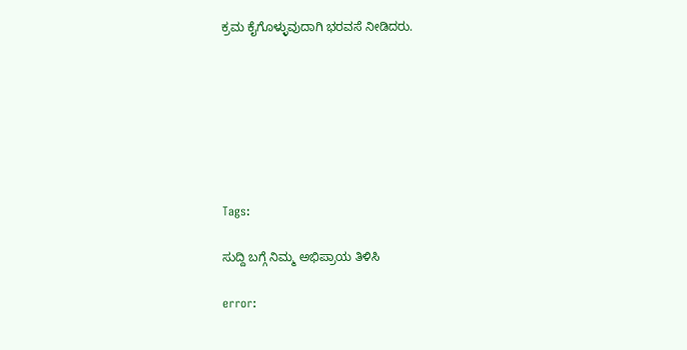ಕ್ರಮ ಕೈಗೊಳ್ಳುವುದಾಗಿ ಭರವಸೆ ನೀಡಿದರು.







Tags:

ಸುದ್ದಿ ಬಗ್ಗೆ ನಿಮ್ಮ ಅಭಿಪ್ರಾಯ ತಿಳಿಸಿ

error: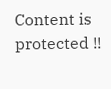Content is protected !!